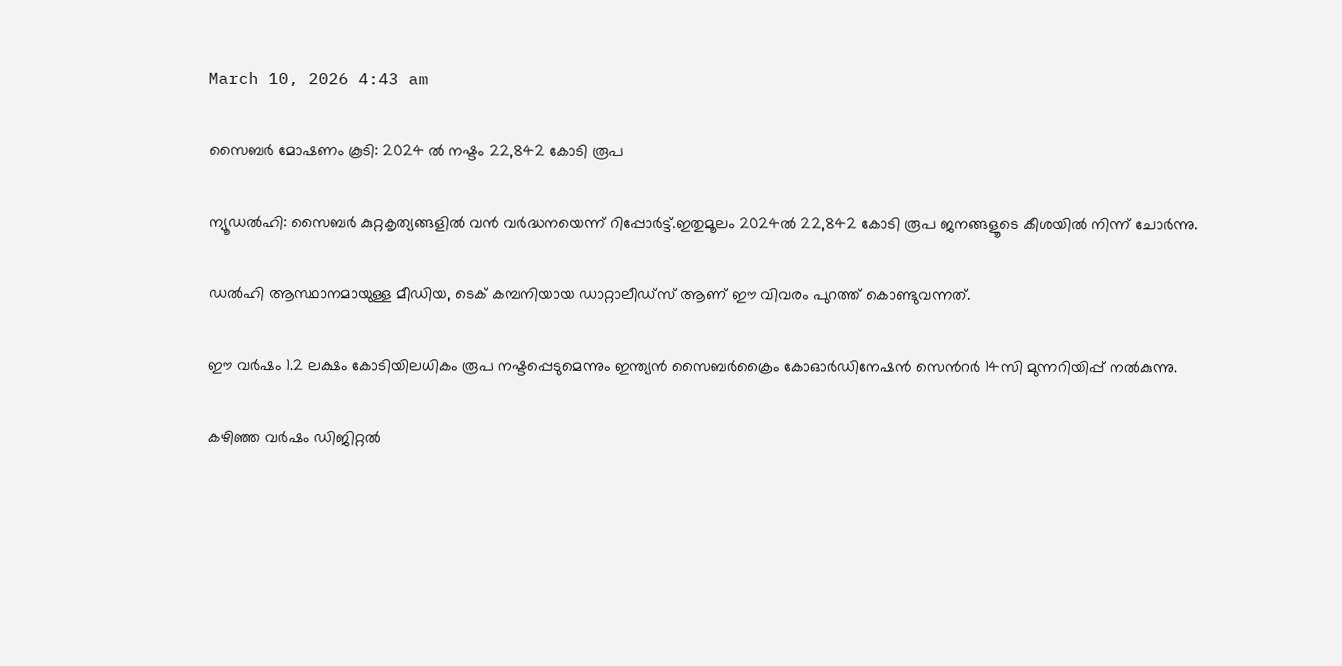March 10, 2026 4:43 am

സൈബർ മോഷണം കൂടി: 2024 ല്‍ നഷ്ടം 22,842 കോടി രൂപ

ന്യൂഡല്‍ഹി: സൈബര്‍ കുറ്റകൃത്യങ്ങളില്‍ വൻ വർദ്ധനയെന്ന് റിപ്പോർട്ട്.ഇതുമൂലം 2024ല്‍ 22,842 കോടി രൂപ ജനങ്ങളൂടെ കീശയിൽ നിന്ന് ചോർന്നു.

ഡല്‍ഹി ആസ്ഥാനമായുള്ള മീഡിയ, ടെക് കമ്പനിയായ ഡാറ്റാലീഡ്‌സ് ആണ് ഈ വിവരം പുറത്ത് കൊണ്ടുവന്നത്.

ഈ വര്‍ഷം 1.2 ലക്ഷം കോടിയിലധികം രൂപ നഷ്ടപ്പെടുമെന്നും ഇന്ത്യന്‍ സൈബര്‍ക്രൈം കോഓര്‍ഡിനേഷന്‍ സെന്‍റര്‍ 14സി മുന്നറിയിപ്പ് നൽകുന്നു.

കഴിഞ്ഞ വര്‍ഷം ഡിജിറ്റല്‍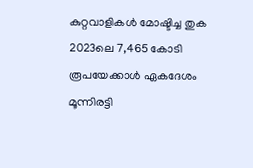കുറ്റവാളികൾ മോഷ്ടിച്ച തുക 2023ലെ 7,465 കോടി രൂപയേക്കാള്‍ ഏകദേശം മൂന്നിരട്ടി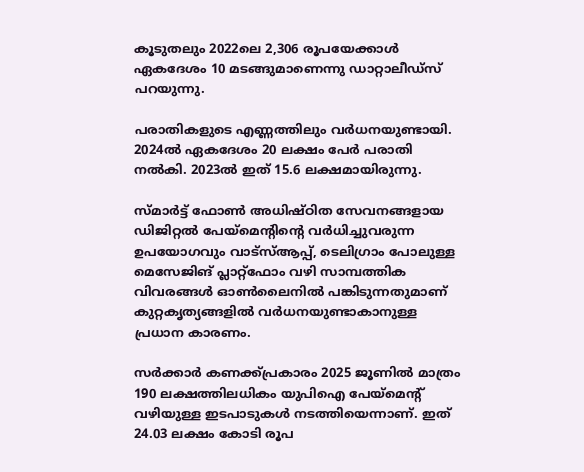കൂടുതലും 2022ലെ 2,306 രൂപയേക്കാള്‍ ഏകദേശം 10 മടങ്ങുമാണെന്നു ഡാറ്റാലീഡ്‌സ് പറയുന്നു.

പരാതികളുടെ എണ്ണത്തിലും വര്‍ധനയുണ്ടായി. 2024ല്‍ ഏകദേശം 20 ലക്ഷം പേര്‍ പരാതി നല്‍കി. 2023ല്‍ ഇത് 15.6 ലക്ഷമായിരുന്നു.

സ്മാര്‍ട്ട് ഫോണ്‍ അധിഷ്ഠിത സേവനങ്ങളായ ഡിജിറ്റല്‍ പേയ്‌മെന്‍റിന്‍റെ വര്‍ധിച്ചുവരുന്ന ഉപയോഗവും വാട്‌സ്ആപ്പ്, ടെലിഗ്രാം പോലുള്ള മെസേജിങ് പ്ലാറ്റ്‌ഫോം വഴി സാമ്പത്തിക വിവരങ്ങള്‍ ഓണ്‍ലൈനില്‍ പങ്കിടുന്നതുമാണ് കുറ്റകൃത്യങ്ങളില്‍ വര്‍ധനയുണ്ടാകാനുള്ള പ്രധാന കാരണം.

സര്‍ക്കാര്‍ കണക്ക്പ്രകാരം 2025 ജൂണില്‍ മാത്രം 190 ലക്ഷത്തിലധികം യുപിഐ പേയ്‌മെന്‍റ് വഴിയുള്ള ഇടപാടുകള്‍ നടത്തിയെന്നാണ്. ഇത് 24.03 ലക്ഷം കോടി രൂപ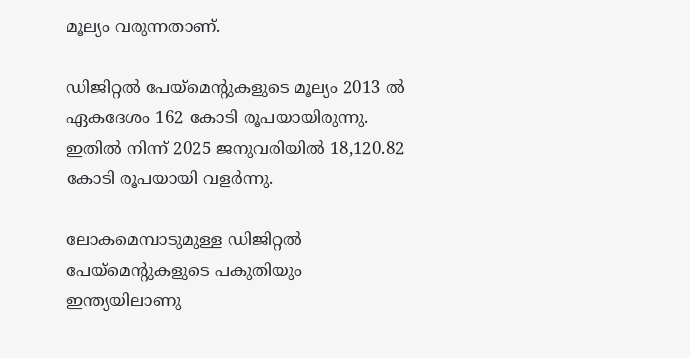മൂല്യം വരുന്നതാണ്.

ഡിജിറ്റല്‍ പേയ്മെന്‍റുകളുടെ മൂല്യം 2013 ല്‍ ഏകദേശം 162 കോടി രൂപയായിരുന്നു. ഇതില്‍ നിന്ന് 2025 ജനുവരിയില്‍ 18,120.82 കോടി രൂപയായി വളര്‍ന്നു.

ലോകമെമ്പാടുമുള്ള ഡിജിറ്റല്‍ പേയ്‌മെന്‍റുകളുടെ പകുതിയും ഇന്ത്യയിലാണു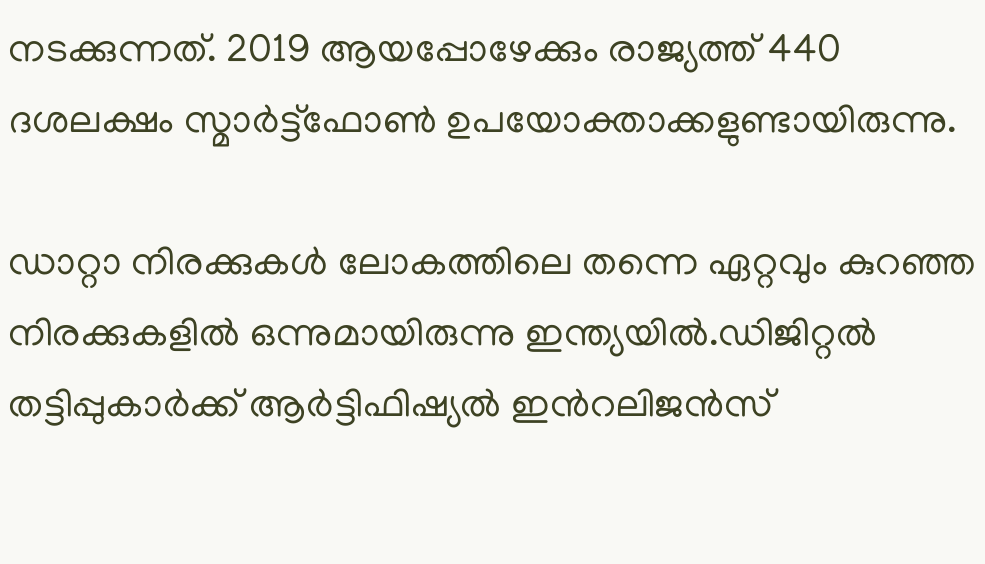നടക്കുന്നത്. 2019 ആയപ്പോഴേക്കും രാജ്യത്ത് 440 ദശലക്ഷം സ്മാര്‍ട്ട്‌ഫോണ്‍ ഉപയോക്താക്കളുണ്ടായിരുന്നു.

ഡാറ്റാ നിരക്കുകള്‍ ലോകത്തിലെ തന്നെ ഏറ്റവും കുറഞ്ഞ നിരക്കുകളില്‍ ഒന്നുമായിരുന്നു ഇന്ത്യയില്‍.ഡിജിറ്റല്‍ തട്ടിപ്പുകാര്‍ക്ക് ആര്‍ട്ടിഫിഷ്യല്‍ ഇന്‍റലിജന്‍സ്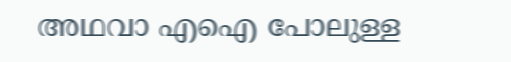അഥവാ എഐ പോലുള്ള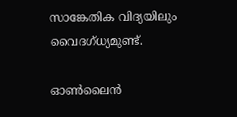സാങ്കേതിക വിദ്യയിലും വൈദഗ്ധ്യമുണ്ട്.

ഓണ്‍ലൈന്‍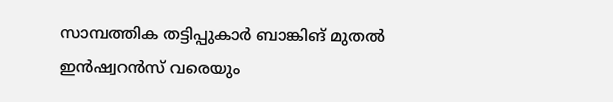സാമ്പത്തിക തട്ടിപ്പുകാര്‍ ബാങ്കിങ് മുതല്‍ ഇന്‍ഷ്വറന്‍സ് വരെയും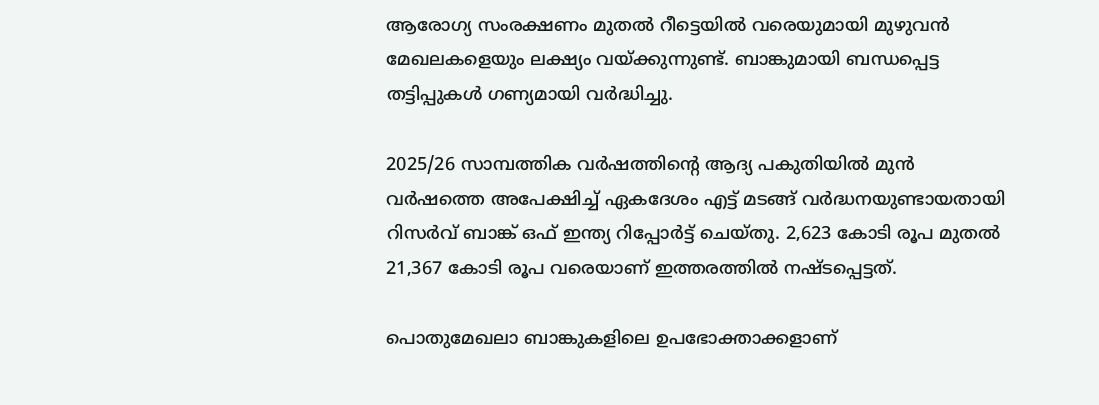ആരോഗ്യ സംരക്ഷണം മുതല്‍ റീട്ടെയില്‍ വരെയുമായി മുഴുവന്‍ മേഖലകളെയും ലക്ഷ്യം വയ്ക്കുന്നുണ്ട്. ബാങ്കുമായി ബന്ധപ്പെട്ട തട്ടിപ്പുകള്‍ ഗണ്യമായി വര്‍ദ്ധിച്ചു.

2025/26 സാമ്പത്തിക വര്‍ഷത്തിന്‍റെ ആദ്യ പകുതിയില്‍ മുന്‍ വര്‍ഷത്തെ അപേക്ഷിച്ച് ഏകദേശം എട്ട് മടങ്ങ് വര്‍ദ്ധനയുണ്ടായതായി റിസര്‍വ് ബാങ്ക് ഒഫ് ഇന്ത്യ റിപ്പോര്‍ട്ട് ചെയ്തു. 2,623 കോടി രൂപ മുതല്‍ 21,367 കോടി രൂപ വരെയാണ് ഇത്തരത്തില്‍ നഷ്ടപ്പെട്ടത്.

പൊതുമേഖലാ ബാങ്കുകളിലെ ഉപഭോക്താക്കളാണ്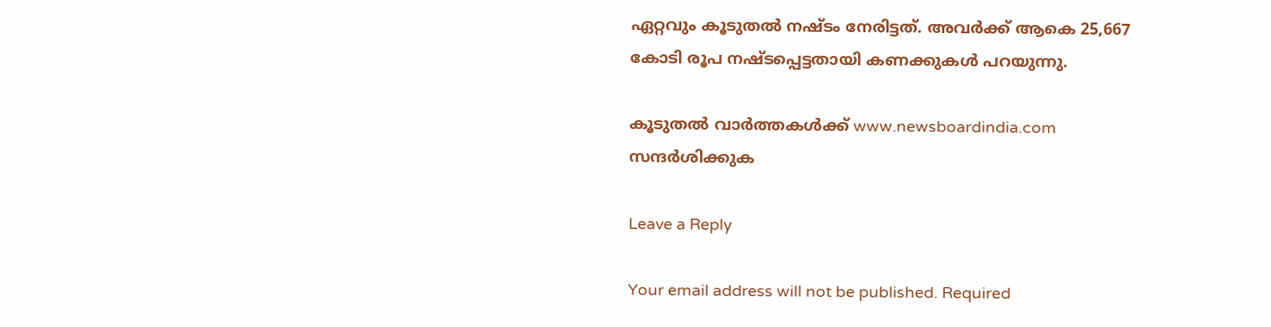ഏറ്റവും കൂടുതല്‍ നഷ്ടം നേരിട്ടത്. അവര്‍ക്ക് ആകെ 25,667 കോടി രൂപ നഷ്ടപ്പെട്ടതായി കണക്കുകള്‍ പറയുന്നു.

കൂടുതൽ വാർത്തകൾക്ക് www.newsboardindia.com സന്ദർശിക്കുക

Leave a Reply

Your email address will not be published. Required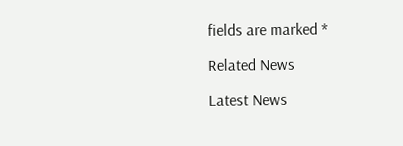fields are marked *

Related News

Latest News